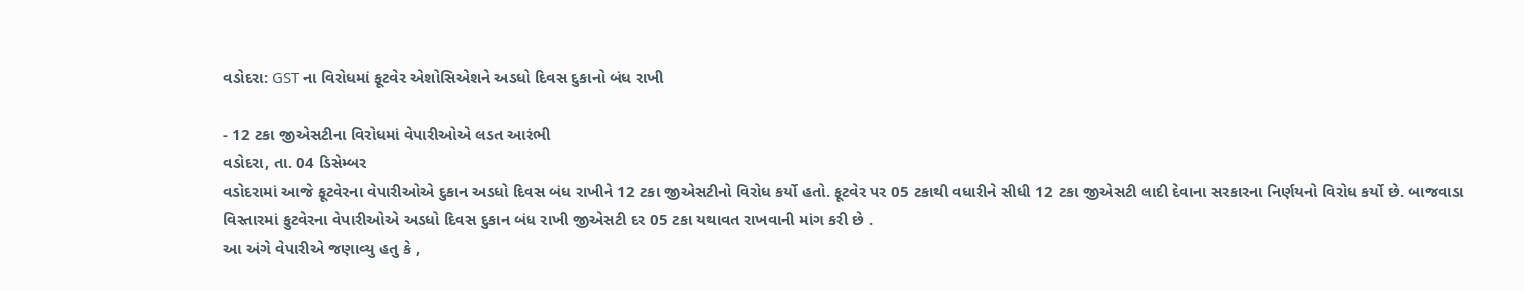વડોદરા: GST ના વિરોધમાં ફૂટવેર એશોસિએશને અડધો દિવસ દુકાનો બંધ રાખી

- 12 ટકા જીએસટીના વિરોધમાં વેપારીઓએ લડત આરંભી
વડોદરા, તા. 04 ડિસેમ્બર
વડોદરામાં આજે ફૂટવેરના વેપારીઓએ દુકાન અડધો દિવસ બંધ રાખીને 12 ટકા જીએસટીનો વિરોધ કર્યો હતો. ફૂટવેર પર 05 ટકાથી વધારીને સીધી 12 ટકા જીએસટી લાદી દેવાના સરકારના નિર્ણયનો વિરોધ કર્યો છે. બાજવાડા વિસ્તારમાં ફુટવેરના વેપારીઓએ અડધો દિવસ દુકાન બંધ રાખી જીએસટી દર 05 ટકા યથાવત રાખવાની માંગ કરી છે .
આ અંગે વેપારીએ જણાવ્યુ હતુ કે ,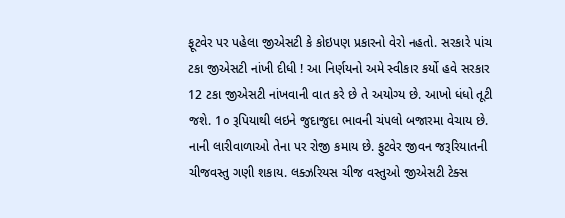ફૂટવેર પર પહેલા જીએસટી કે કોઇપણ પ્રકારનો વેરો નહતો. સરકારે પાંચ ટકા જીએસટી નાંખી દીધી ! આ નિર્ણયનો અમે સ્વીકાર કર્યો હવે સરકાર 12 ટકા જીએસટી નાંખવાની વાત કરે છે તે અયોગ્ય છે. આખો ધંધો તૂટી જશે. 1૦ રૂપિયાથી લઇને જુદાજુદા ભાવની ચંપલો બજારમા વેચાય છે. નાની લારીવાળાઓ તેના પર રોજી કમાય છે. ફુટવેર જીવન જરૂરિયાતની ચીજવસ્તુ ગણી શકાય. લક્ઝરિયસ ચીજ વસ્તુઓ જીએસટી ટેક્સ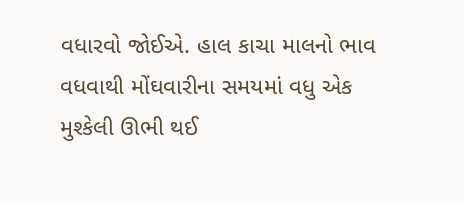વધારવો જોઈએ. હાલ કાચા માલનો ભાવ વધવાથી મોંઘવારીના સમયમાં વધુ એક મુશ્કેલી ઊભી થઈ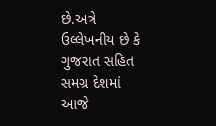છે.અત્રે ઉલ્લેખનીય છે કે ગુજરાત સહિત સમગ્ર દેશમાં આજે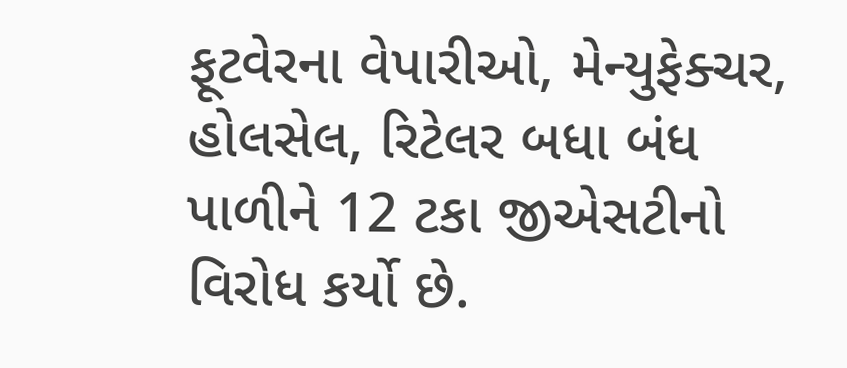ફૂટવેરના વેપારીઓ, મેન્યુફેક્ચર, હોલસેલ, રિટેલર બધા બંધ પાળીને 12 ટકા જીએસટીનો વિરોધ કર્યો છે.